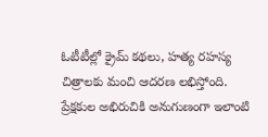ఓటీటీల్లో క్రైమ్ కథలు, హత్య రహస్య చిత్రాలకు మంచి ఆదరణ లభిస్తోంది. ప్రేక్షకుల అభిరుచికి అనుగుణంగా ఇలాంటి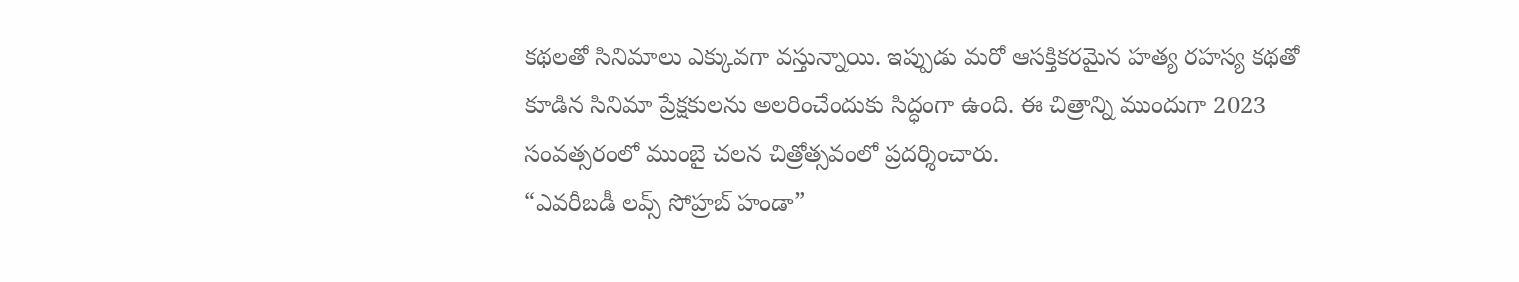కథలతో సినిమాలు ఎక్కువగా వస్తున్నాయి. ఇప్పుడు మరో ఆసక్తికరమైన హత్య రహస్య కథతో కూడిన సినిమా ప్రేక్షకులను అలరించేందుకు సిద్ధంగా ఉంది. ఈ చిత్రాన్ని ముందుగా 2023 సంవత్సరంలో ముంబై చలన చిత్రోత్సవంలో ప్రదర్శించారు.
“ఎవరీబడీ లవ్స్ సోహ్రబ్ హండా”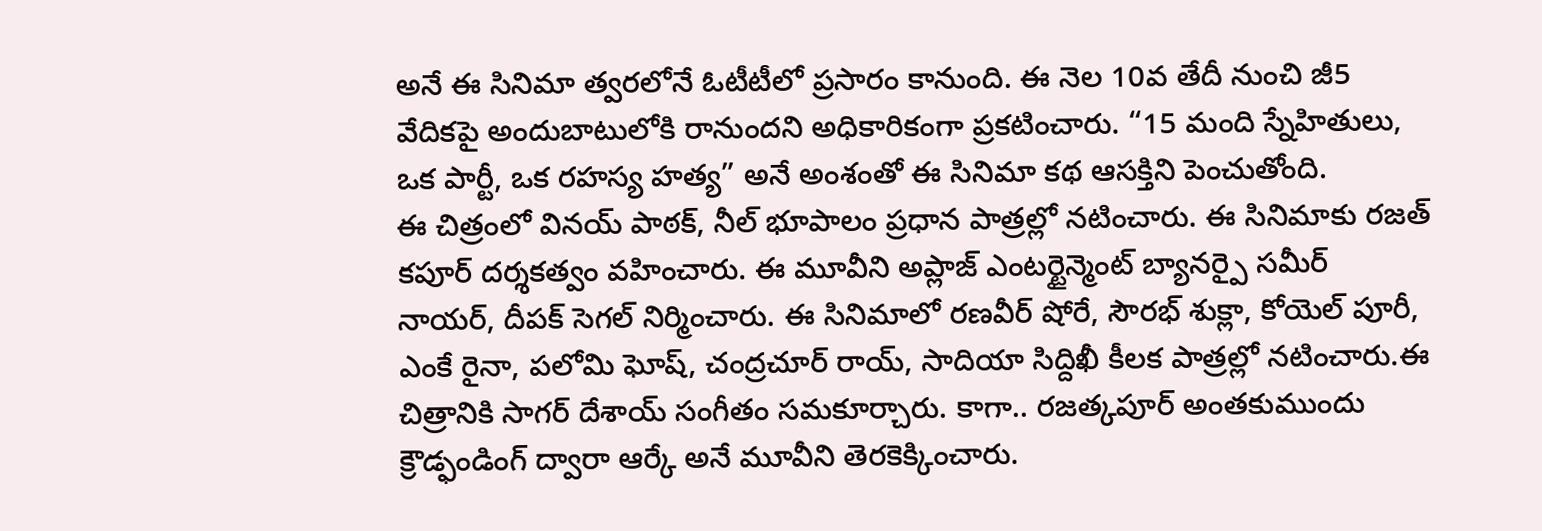అనే ఈ సినిమా త్వరలోనే ఓటీటీలో ప్రసారం కానుంది. ఈ నెల 10వ తేదీ నుంచి జీ5 వేదికపై అందుబాటులోకి రానుందని అధికారికంగా ప్రకటించారు. “15 మంది స్నేహితులు, ఒక పార్టీ, ఒక రహస్య హత్య” అనే అంశంతో ఈ సినిమా కథ ఆసక్తిని పెంచుతోంది.
ఈ చిత్రంలో వినయ్ పాఠక్, నీల్ భూపాలం ప్రధాన పాత్రల్లో నటించారు. ఈ సినిమాకు రజత్ కపూర్ దర్శకత్వం వహించారు. ఈ మూవీని అప్లాజ్ ఎంటర్టైన్మెంట్ బ్యానర్పై సమీర్ నాయర్, దీపక్ సెగల్ నిర్మించారు. ఈ సినిమాలో రణవీర్ షోరే, సౌరభ్ శుక్లా, కోయెల్ పూరీ, ఎంకే రైనా, పలోమి ఘోష్, చంద్రచూర్ రాయ్, సాదియా సిద్దిఖీ కీలక పాత్రల్లో నటించారు.ఈ చిత్రానికి సాగర్ దేశాయ్ సంగీతం సమకూర్చారు. కాగా.. రజత్కపూర్ అంతకుముందు క్రౌడ్ఫండింగ్ ద్వారా ఆర్కే అనే మూవీని తెరకెక్కించారు.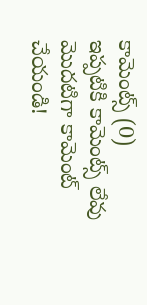కామెంట్స్ (0)
ఇప్పటికి కామెంట్స్ లేవు
మొదటిగా కామెంట్ చేయండి!